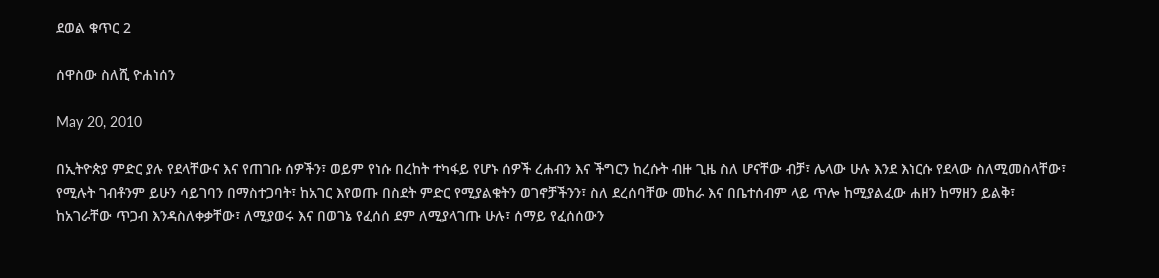ደወል ቁጥር 2

ሰዋስው ስለሺ ዮሐነሰን

May 20, 2010

በኢትዮጵያ ምድር ያሉ የደላቸውና እና የጠገቡ ሰዎችን፣ ወይም የነሱ በረከት ተካፋይ የሆኑ ሰዎች ረሐብን እና ችግርን ከረሱት ብዙ ጊዜ ስለ ሆናቸው ብቻ፣ ሌላው ሁሉ እንደ እነርሱ የደላው ስለሚመስላቸው፣ የሚሉት ገብቶንም ይሁን ሳይገባን በማስተጋባት፣ ከአገር እየወጡ በስደት ምድር የሚያልቁትን ወገኖቻችንን፣ ስለ ደረሰባቸው መከራ እና በቤተሰብም ላይ ጥሎ ከሚያልፈው ሐዘን ከማዘን ይልቅ፣ ከአገራቸው ጥጋብ እንዳስለቀቃቸው፣ ለሚያወሩ እና በወገኔ የፈሰሰ ደም ለሚያላገጡ ሁሉ፣ ሰማይ የፈሰሰውን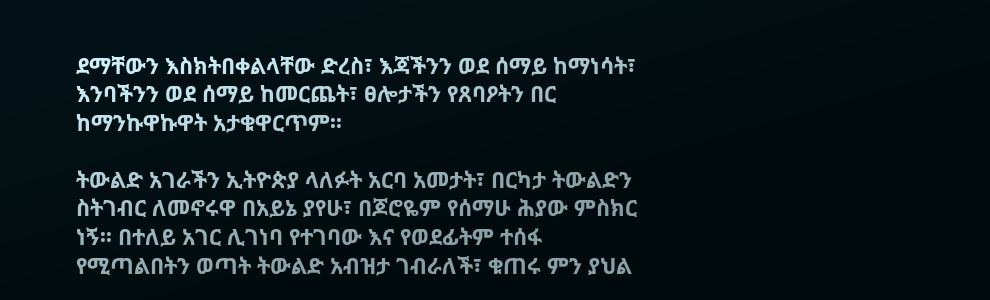ደማቸውን እስክትበቀልላቸው ድረስ፣ እጃችንን ወደ ሰማይ ከማነሳት፣ እንባችንን ወደ ሰማይ ከመርጨት፣ ፀሎታችን የጸባዖትን በር ከማንኩዋኩዋት አታቁዋርጥም፡፡

ትውልድ አገራችን ኢትዮጵያ ላለፉት አርባ አመታት፣ በርካታ ትውልድን ስትገብር ለመኖሩዋ በአይኔ ያየሁ፣ በጆሮዬም የሰማሁ ሕያው ምስክር ነኝ፡፡ በተለይ አገር ሊገነባ የተገባው እና የወደፊትም ተሰፋ የሚጣልበትን ወጣት ትውልድ አብዝታ ገብራለች፣ ቁጠሩ ምን ያህል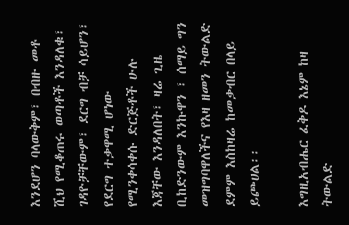እንደሆን ባላውቅም፣ በብዙ መቶ ሺህ የሚቆጠሩ ወጣቶች እንዳለቁ፣ ገዳዮቻቸውም፣ ደርግ ብቻ ሳይሆን፣ የደርግ ተቃዋሚ ሆነው የሚንቀሳቀሱ ድርጅቶች ሁሉ እጃቸው እንዳለበት፣ ዛሬ ጊዜ ቢከድንውም እንኩዋን ፣ ሰማይ ግን መዝግባዋለችና የእዛ ዘመን ትውልድ ደምም እስከዛሬ ከመቃብር በላይ ይጮሀል፡፡

እግዚአብሔር ፈቅዶ እኔም ከዛ ትውልድ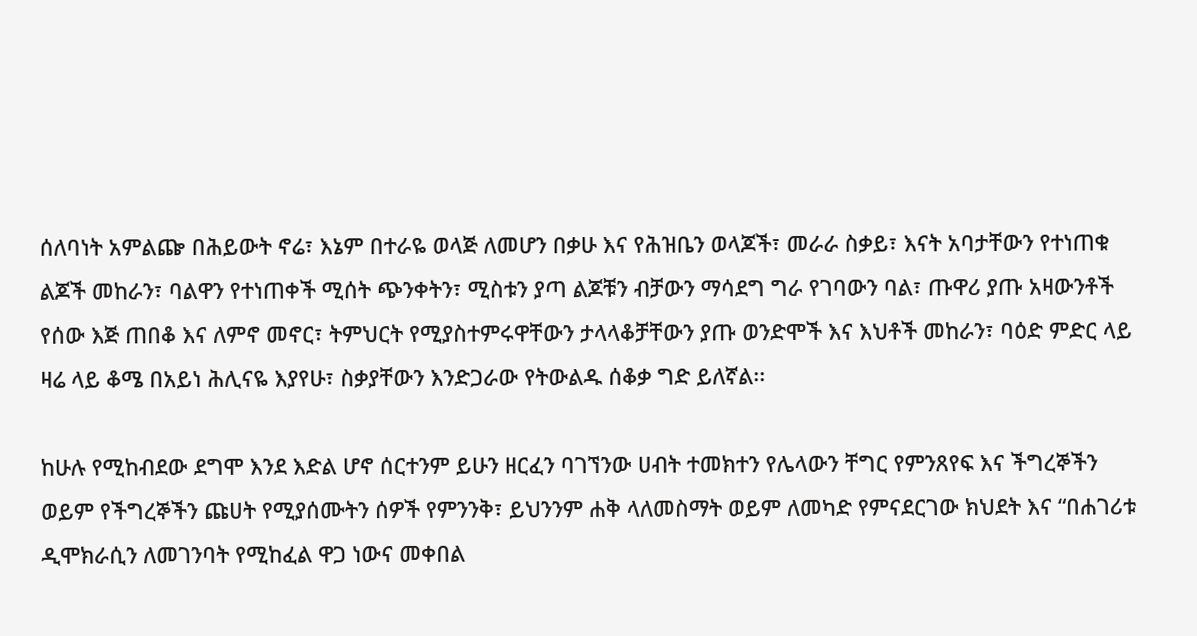ሰለባነት አምልጬ በሕይውት ኖሬ፣ እኔም በተራዬ ወላጅ ለመሆን በቃሁ እና የሕዝቤን ወላጆች፣ መራራ ስቃይ፣ እናት አባታቸውን የተነጠቁ ልጆች መከራን፣ ባልዋን የተነጠቀች ሚሰት ጭንቀትን፣ ሚስቱን ያጣ ልጆቹን ብቻውን ማሳደግ ግራ የገባውን ባል፣ ጡዋሪ ያጡ አዛውንቶች የሰው እጅ ጠበቆ እና ለምኖ መኖር፣ ትምህርት የሚያስተምሩዋቸውን ታላላቆቻቸውን ያጡ ወንድሞች እና እህቶች መከራን፣ ባዕድ ምድር ላይ ዛሬ ላይ ቆሜ በአይነ ሕሊናዬ እያየሁ፣ ስቃያቸውን እንድጋራው የትውልዱ ሰቆቃ ግድ ይለኛል፡፡

ከሁሉ የሚከብደው ደግሞ እንደ እድል ሆኖ ሰርተንም ይሁን ዘርፈን ባገኘንው ሀብት ተመክተን የሌላውን ቸግር የምንጸየፍ እና ችግረኞችን ወይም የችግረኞችን ጩሀት የሚያሰሙትን ሰዎች የምንንቅ፣ ይህንንም ሐቅ ላለመስማት ወይም ለመካድ የምናደርገው ክህደት እና “በሐገሪቱ ዲሞክራሲን ለመገንባት የሚከፈል ዋጋ ነውና መቀበል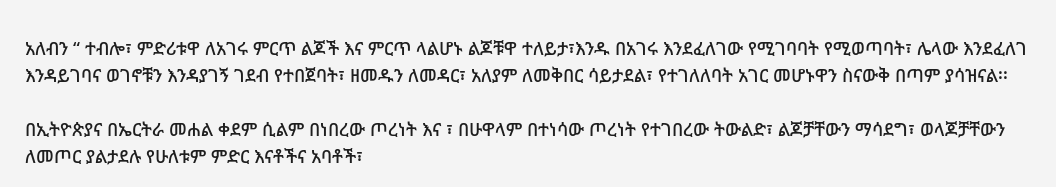አለብን “ ተብሎ፣ ምድሪቱዋ ለአገሩ ምርጥ ልጆች እና ምርጥ ላልሆኑ ልጆቹዋ ተለይታ፣እንዱ በአገሩ እንደፈለገው የሚገባባት የሚወጣባት፣ ሌላው እንደፈለገ እንዳይገባና ወገኖቹን እንዳያገኝ ገደብ የተበጀባት፣ ዘመዱን ለመዳር፣ አለያም ለመቅበር ሳይታደል፣ የተገለለባት አገር መሆኑዋን ስናውቅ በጣም ያሳዝናል፡፡

በኢትዮጵያና በኤርትራ መሐል ቀደም ሲልም በነበረው ጦረነት እና ፣ በሁዋላም በተነሳው ጦረነት የተገበረው ትውልድ፣ ልጆቻቸውን ማሳደግ፣ ወላጆቻቸውን ለመጦር ያልታደሉ የሁለቱም ምድር እናቶችና አባቶች፣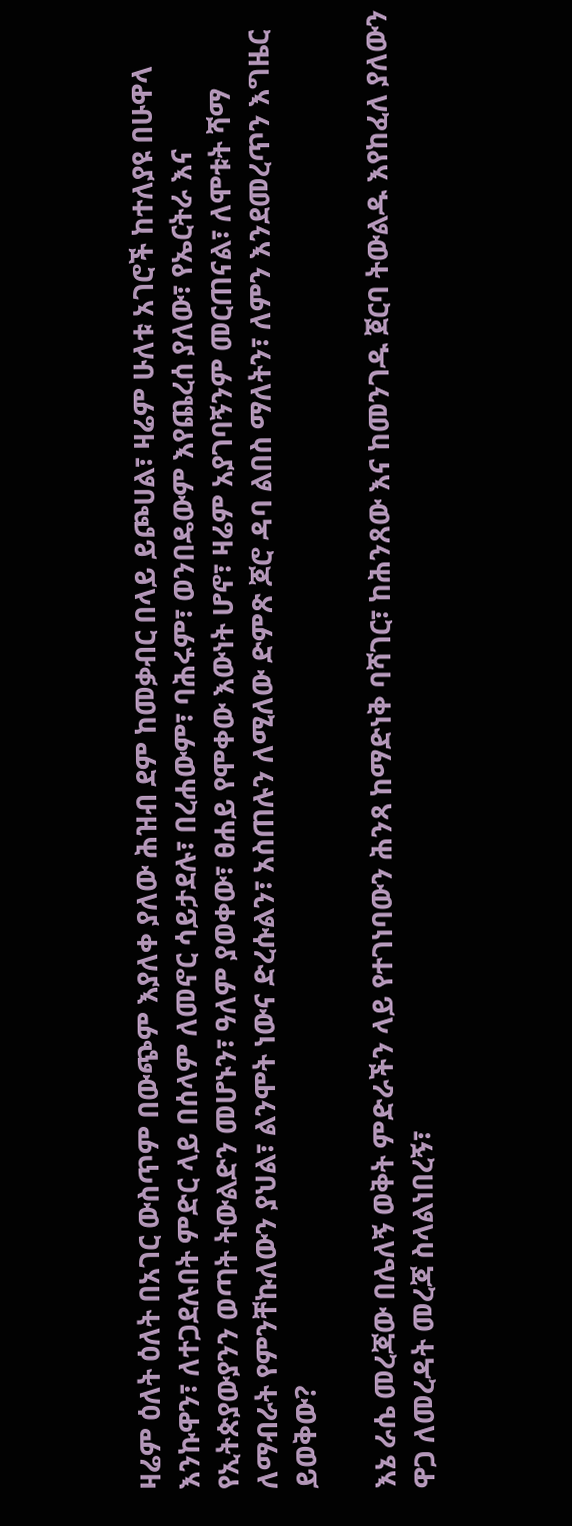ዛሬም ዕለት ዕለት በአገር ውስጥም በውጭም እያለቀ ያለው ሕዝብ ደም ከመቃብር በላይ ይጮሀል፣ ዛሬም ሁለቱ አገሮች ከተለያዩ በሁዋላ እንኩዋን፣ ለተጋደሉበት ምድር ላይ በሰላም ለመኖር ሳይታደሉ፣ በረሐውም፣ ባሕሩም፣ ወንበዴውም እየጨረሰ ያለው፣ የኤርትራ እና የኢትጵያውያንን ወጣት ትውልድን መሆኑን፣ ዓለም ያወቀው፣ ፀሐይ የሞቀው እውነት ሆኖ፣ ዛሬም አያገባኝንም መርጠናል፣ ለሞቱት ሻማ ለማብራት የምንቸኩለውን ያህል፣ ልንሞት ነውና ድረሱልን፣ አስጠሉን ለሚለው ድምጽ ጆሮ ዳባ ልበስ ማለትን፣ ለምን እንደመረጥን እግዜር ይወቅው?

እኔ ራሴ መረጃው በሌለኝ ወቅት ምድራችን ላይ የተገነባውን ሕንጻ ከማድነቅ ባሻገር፣ ከሕንጸው እና ከመንገዱ ጀርባ ትውልዱ እየከፈለ ያለውን ዋጋ ለመረዳት መረጃ ስላልነበረኝ፣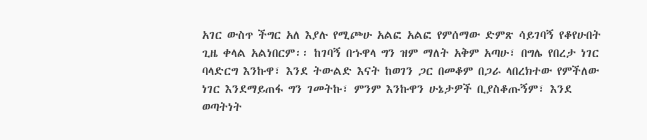አገር ውስጥ ችግር አለ እያሉ የሚጮሁ አልፎ አልፎ የምሰማው ድምጽ ሳይገባኝ የቆየሁበት ጊዜ ቀላል አልነበርም፡፡ ከገባኝ በኁዋላ ግን ዝም ማለት አቅም አጣሁ፣ በግሌ የበረታ ነገር ባላድርግ እንኩዋ፣ እንደ ትውልድ እናት ከወገን ጋር በመቆም በጋራ ላበረክተው የምችለው ነገር እንደማይጠፋ ግን ገመትኩ፣ ምንም እንኩዋን ሁኔታዎች ቢያስቆጡኝም፣ እንደ ወጣትነት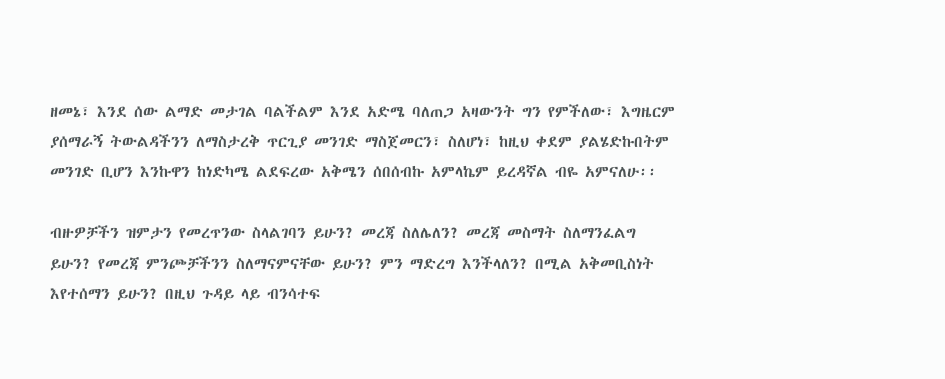ዘመኔ፣ እንደ ሰው ልማድ መታገል ባልችልም እንደ አድሜ ባለጠጋ አዛውንት ግን የምችለው፣ እግዜርም ያሰማራኝ ትውልዳችንን ለማስታረቅ ጥርጊያ መንገድ ማስጀመርን፣ ስለሆነ፣ ከዚህ ቀደም ያልሄድኩበትም መንገድ ቢሆን እንኩዋን ከነድካሜ ልደፍረው አቅሜን ሰበሰብኩ አምላኬም ይረዳኛል ብዬ አምናለሁ፡፡

ብዙዎቻችን ዝምታን የመረጥንው ስላልገባን ይሁን? መረጃ ስለሌለን? መረጃ መስማት ስለማንፈልግ ይሁን? የመረጃ ምንጮቻችንን ስለማናምናቸው ይሁን? ምን ማድረግ እንችላለን? በሚል አቅመቢስነት እየተሰማን ይሁን? በዚህ ጉዳይ ላይ ብንሳተፍ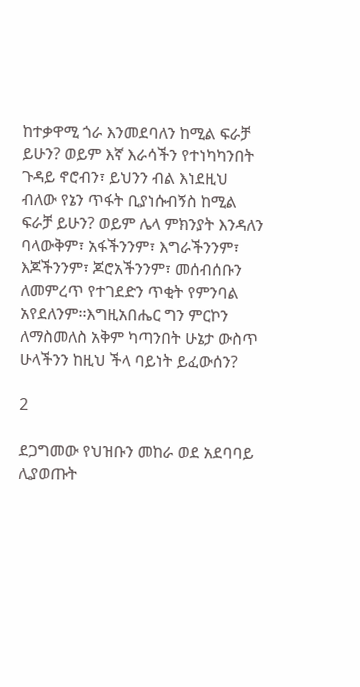ከተቃዋሚ ጎራ እንመደባለን ከሚል ፍራቻ ይሁን? ወይም እኛ እራሳችን የተነካካንበት ጉዳይ ኖሮብን፣ ይህንን ብል እነደዚህ ብለው የኔን ጥፋት ቢያነሱብኝስ ከሚል ፍራቻ ይሁን? ወይም ሌላ ምክንያት እንዳለን ባላውቅም፣ አፋችንንም፣ እግራችንንም፣ እጆችንንም፣ ጆሮአችንንም፣ መሰብሰቡን ለመምረጥ የተገደድን ጥቂት የምንባል አየደለንም፡፡እግዚአበሔር ግን ምርኮን ለማስመለስ አቅም ካጣንበት ሁኔታ ውስጥ ሁላችንን ከዚህ ችላ ባይነት ይፈውሰን?

2

ደጋግመው የህዝቡን መከራ ወደ አደባባይ ሊያወጡት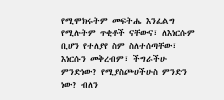የሚሞክሩትም መፍትሔ እንፈልግ የሚሉትም ጥቂቶች ናቸውና፣ ለእነርሱም ቢሆን የተለያየ ስም ስለተሰጣቸው፣ እነርሱን መቅረብም፣ ችግራችሁ ምንድነው? የሚያስጮሀችሁስ ምንድን ነው? ብለን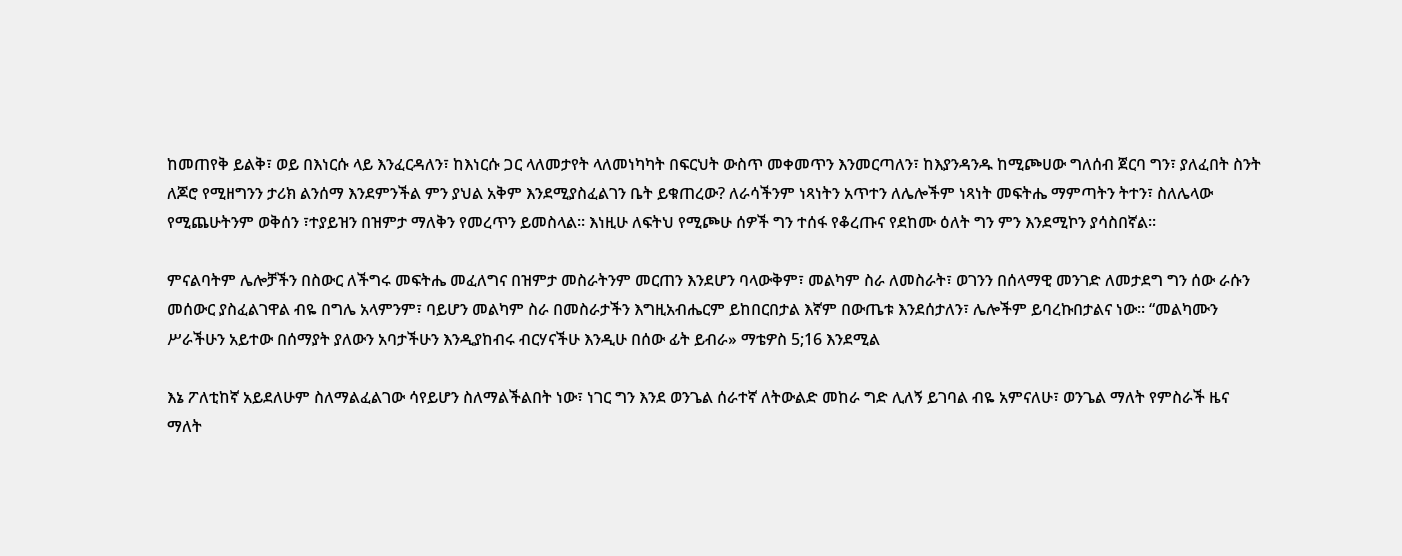ከመጠየቅ ይልቅ፣ ወይ በእነርሱ ላይ እንፈርዳለን፣ ከእነርሱ ጋር ላለመታየት ላለመነካካት በፍርህት ውስጥ መቀመጥን እንመርጣለን፣ ከእያንዳንዱ ከሚጮሀው ግለሰብ ጀርባ ግን፣ ያለፈበት ስንት ለጆሮ የሚዘግንን ታሪክ ልንሰማ እንደምንችል ምን ያህል አቅም እንደሚያስፈልገን ቤት ይቁጠረው? ለራሳችንም ነጻነትን አጥተን ለሌሎችም ነጻነት መፍትሔ ማምጣትን ትተን፣ ስለሌላው የሚጨሁትንም ወቅሰን ፣ተያይዝን በዝምታ ማለቅን የመረጥን ይመስላል፡፡ እነዚሁ ለፍትህ የሚጮሁ ሰዎች ግን ተሰፋ የቆረጡና የደከሙ ዕለት ግን ምን እንደሚኮን ያሳስበኛል፡፡

ምናልባትም ሌሎቻችን በስውር ለችግሩ መፍትሔ መፈለግና በዝምታ መስራትንም መርጠን እንደሆን ባላውቅም፣ መልካም ስራ ለመስራት፣ ወገንን በሰላማዊ መንገድ ለመታደግ ግን ሰው ራሱን መሰውር ያስፈልገዋል ብዬ በግሌ አላምንም፣ ባይሆን መልካም ስራ በመስራታችን እግዚአብሔርም ይከበርበታል እኛም በውጤቱ እንደሰታለን፣ ሌሎችም ይባረኩበታልና ነው፡፡ “መልካሙን ሥራችሁን አይተው በሰማያት ያለውን አባታችሁን እንዲያከብሩ ብርሃናችሁ እንዲሁ በሰው ፊት ይብራ» ማቴዎስ 5;16 እንደሚል

እኔ ፖለቲከኛ አይደለሁም ስለማልፈልገው ሳየይሆን ስለማልችልበት ነው፣ ነገር ግን እንደ ወንጌል ሰራተኛ ለትውልድ መከራ ግድ ሊለኝ ይገባል ብዬ አምናለሁ፣ ወንጌል ማለት የምስራች ዜና ማለት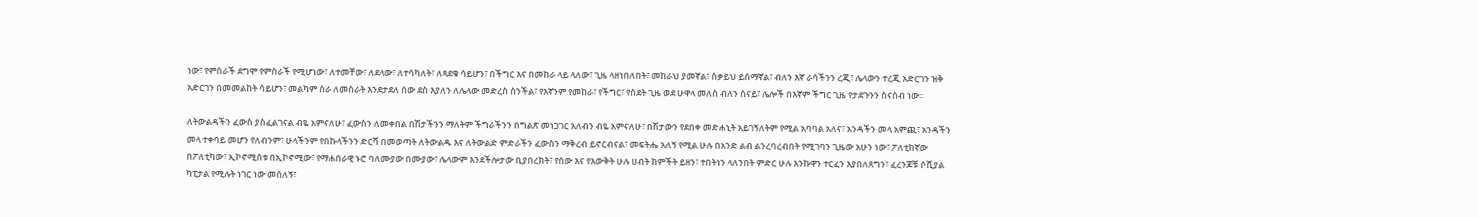ነው፣ የምስራች ደግሞ የምስራች የሚሆነው፣ ለተመቸው፣ ለደላው፣ ለተሳካለት፣ ለጻደቁ ሳይሆን፣ በችግር እና በመከራ ላይ ላለው፣ ጊዜ ላዘነበለበት፣ መከራህ ያመኛል፣ ስቃይህ ይሰማኛል፣ ብለን እኛ ራሳችንን ረጂ፣ ሌላውን ተረጂ አድርገን ዝቅ አድርገን በመመልከት ሳይሆን፣ መልካም ስራ ለመስራት እንደታደለ ሰው ደስ እያለን ለሌላው መድረስ ስንችል፣ የእኛንም የመከራ፣ የችግር፣ የስደት ጊዜ ወደ ሁዋላ መለስ ብለን ስናይ፣ ሌሎች በእኛም ችግር ጊዜ የታደጉንን ስናስብ ነው፡፡

ለትውልዳችን ፈውስ ያስፈልገናል ብዬ አምናለሁ፣ ፈውስን ለመቀበል በሽታችንን ማለትም ችግራችንን በግልጽ መነጋገር አለብን ብዬ አምናለሁ፣ በሽታውን የደበቀ መድሐኒት አይገኝለትም የሚል አባባል አለና፣ አንዳችን መላ አምጪ፣ አንዳችን መላ ተቀባይ መሆን የለብንም፣ ሁላችንም የበኩላችንን ድርሻ በመወጣት ለትውልዱ እና ለትውልድ ምድራችን ፈውስን ማቅረብ ይኖርብናል፣ መፍትሔ አለኝ የሚል ሁሉ በአንድ ልብ ልንረባረብበት የሚገባን ጊዜው አሁን ነው፣ ፖለቲከኛው በፖለቲካው፣ ኢኮኖሚሰቱ በኢኮኖሚው፣ የማሐበራዊ ኑሮ ባለሙያው በሙያው፣ ሌላውም እንደችሎታው ቢያበረክት፣ የሰው እና የእውቅት ሁሉ ሀብት ክምችት ይዘን፣ ተበትነን ላለንበት ምድር ሁሉ እንኩዋን ተርፈን እያበለጸግን፣ ፈረንጆቹ ሶሺያል ካፒታል የሚሉት ነገር ነው መሰለኝ፣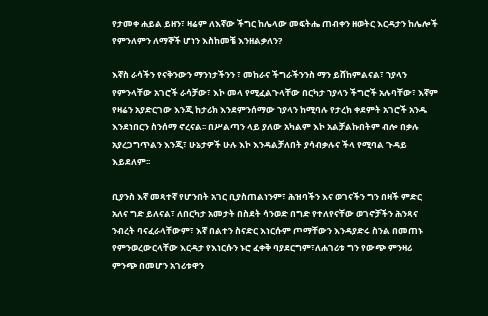የታመቀ ሐይል ይዘን፣ ዛሬም ለእኛው ችግር ከሌላው መፍትሔ ጠብቀን ዘወትር እርዳታን ከሌሎች የምንለምን ለማኞች ሆነን እስከመቼ እንዘልቃለን?

እኛስ ራሳችን የናቅንውን ማንነታችንን ፣ መከራና ችግራችንንስ ማን ይሸከምልናል፣ ኀያላን የምንላቸው አገሮች ራሳቻው፣ እኮ መላ የሚፈልጉላቸው በርካታ ኀያላን ችግሮች አሉባቸው፣ እኛም የዛሬን አያድርገው እንጂ ከታሪክ እንደምንሰማው ኀያላን ከሚባሉ የታረክ ቀደምት አገሮች አንዱ እንደነበርን ስንሰማ ኖረናል፡፡ በሥልጣን ላይ ያለው አካልም እኮ አልቻልኩበትም ብሎ በቃሉ አያረጋግጥልን እንጂ፣ ሁኔታዎች ሁሉ እኮ እንዳልቻለበት ያሳብቃሉና ችላ የሚባል ጉዳይ እይደለም፡፡

ቢያንስ እኛ መጻተኛ የሆንበት አገር ቢያስጠልነንም፣ ሕዝባችን እና ወገናችን ግን በዛች ምድር አለና ግድ ይለናል፣ ለበርካታ አመታት በስደት ሳንወድ በግድ የተለየናቸው ወገኖቻችን ሕንጻና ንብረት ባናፈራላቸውም፣ እኛ በልተን ስናድር እነርሱም ጦማቸውን እንዳያድሩ ስንል በመጠኑ የምንወረውርላቸው እርዳታ የእነርሱን ኑሮ ፈቀቅ ባያደርግም፣ለሐገሪቱ ግን የውጭ ምንዛሪ ምንጭ በመሆን አገሪቱዋን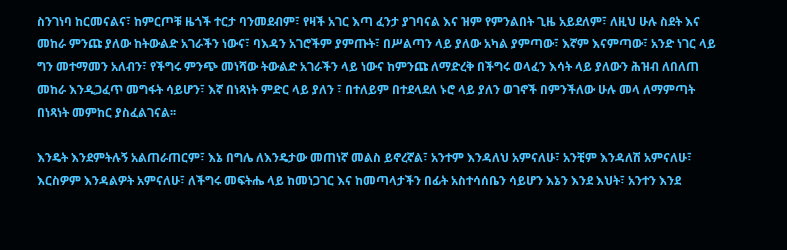ስንገነባ ከርመናልና፣ ከምርጦቹ ዜጎች ተርታ ባንመደብም፣ የዛች አገር እጣ ፈንታ ያገባናል እና ዝም የምንልበት ጊዜ አይደለም፣ ለዚህ ሁሉ ስደት እና መከራ ምንጩ ያለው ከትውልድ አገራችን ነውና፣ ባእዳን አገሮችም ያምጡት፣ በሥልጣን ላይ ያለው አካል ያምጣው፣ እኛም እናምጣው፣ አንድ ነገር ላይ ግን መተማመን አለብን፣ የችግሩ ምንጭ መነሻው ትውልድ አገራችን ላይ ነውና ከምንጩ ለማድረቅ በችግሩ ወላፈን እሳት ላይ ያለውን ሕዝብ ለበለጠ መከራ እንዲጋፈጥ መግፋት ሳይሆን፣ እኛ በነጻነት ምድር ላይ ያለን ፣ በተለይም በተደላደለ ኑሮ ላይ ያለን ወገኖች በምንችለው ሁሉ መላ ለማምጣት በነጻነት መምከር ያስፈልገናል፡፡

እንዴት እንደምትሉኝ አልጠራጠርም፣ እኔ በግሌ ለእንዴታው መጠነኛ መልስ ይኖረኛል፣ አንተም እንዳለህ አምናለሁ፣ አንቺም እንዳለሽ አምናለሁ፣ እርስዎም እንዳልዎት አምናለሁ፣ ለችግሩ መፍትሔ ላይ ከመነጋገር እና ከመጣላታችን በፊት አስተሳሰቤን ሳይሆን እኔን እንደ እህት፣ አንተን እንደ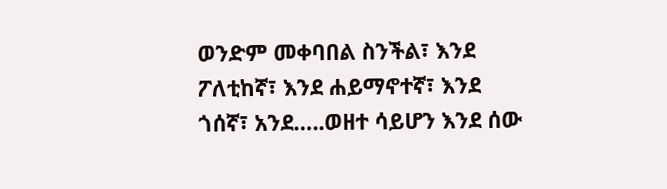ወንድም መቀባበል ስንችል፣ እንደ ፖለቲከኛ፣ እንደ ሐይማኖተኛ፣ እንደ ጎሰኛ፣ አንደ…..ወዘተ ሳይሆን እንደ ሰው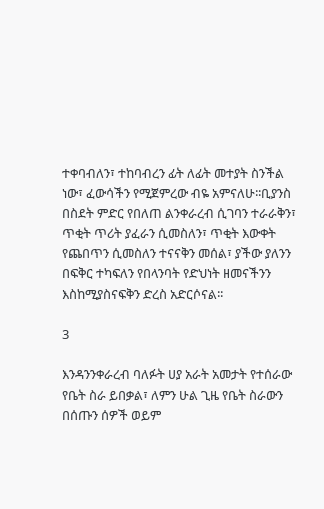ተቀባብለን፣ ተከባብረን ፊት ለፊት መተያት ስንችል ነው፣ ፈውሳችን የሚጀምረው ብዬ አምናለሁ፡፡ቢያንስ በስደት ምድር የበለጠ ልንቀራረብ ሲገባን ተራራቅን፣ ጥቂት ጥሪት ያፈራን ሲመስለን፣ ጥቂት እውቀት የጨበጥን ሲመስለን ተናናቅን መሰል፣ ያችው ያለንን በፍቅር ተካፍለን የበላንባት የድህነት ዘመናችንን እስከሚያስናፍቅን ድረስ አድርሶናል፡፡

3

እንዳንንቀራረብ ባለፉት ሀያ አራት አመታት የተሰራው የቤት ስራ ይበቃል፣ ለምን ሁል ጊዜ የቤት ስራውን በሰጡን ሰዎች ወይም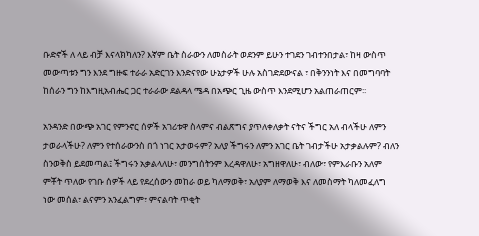ቡድኖች ለ ላይ ብቻ እናላክካለን? እኛም ቤት ስራውን ለመስራት ወደንም ይሁን ተገደን ገብተንበታል፣ ከዛ ውስጥ መውጣቱን ግን እንደ ግዙፍ ተራራ አድርገን እንድናየው ሁኔታዎች ሁሉ አስገድደውናል ፣ በቅንንነት እና በመግባባት ከሰራን ግን ከእግዚአብሔር ጋር ተራራው ደልዳላ ሜዳ በአጭር ጊዜ ውስጥ እንደሚሆን አልጠራጠርም፡፡

አንዳንድ በውጭ አገር የምንኖር ሰዎች አገሪቱዋ ስላምና ብልጽግና ያጥለቀለቃት ናትና ችግር አለ ብላችሁ ለምን ታወራላችሁ? ለምን የተሰራውንስ በጎ ነገር አታወሩም? አለያ ችግሩን ለምን አገር ቤት ገብታችሁ አታቃልሉም? ብለን ስንወቅስ ይደመጣል፤ ችግሩን አቃልላለሁ፣ መንግሰትንም እረዳዋለሁ፣ አግዘዋለሁ፣ ብለው፣ የምእራቡን አለም ምቾት ጥለው የገቡ ሰዎች ላይ የደረሰውን መከራ ወይ ካለማወቅ፣ አለያም ለማወቅ እና ለመስማት ካለመፈለግ ነው መሰል፣ ልናምን አንፈልግም፣ ምናልባት ጥቂት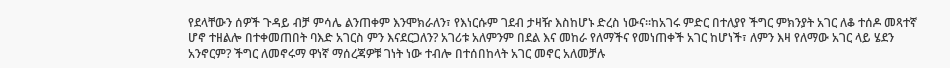የደላቸውን ሰዎች ጉዳይ ብቻ ምሳሌ ልንጠቀም እንሞክራለን፣ የእነርሱም ገደብ ታዛዥ እስከሆኑ ድረስ ነውና፡፡ከአገሩ ምድር በተለያየ ችግር ምክንያት አገር ለቆ ተሰዶ መጻተኛ ሆኖ ተዘልሎ በተቀመጠበት ባእድ አገርስ ምን እናደርጋለን? አገሪቱ አለምንም በደል እና መከራ የለማችና የመነጠቀች አገር ከሆነች፣ ለምን እዛ የለማው አገር ላይ ሄደን አንኖርም? ችግር ለመኖሩማ ዋነኛ ማሰረጃዎቹ ገነት ነው ተብሎ በተሰበከላት አገር መኖር አለመቻሉ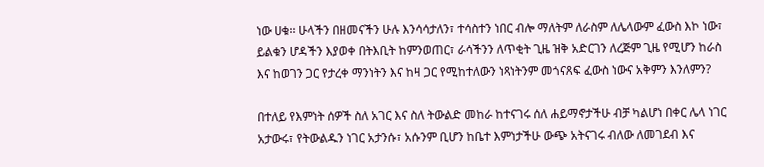ነው ሀቁ፡፡ ሁላችን በዘመናችን ሁሉ እንሳሳታለን፣ ተሳስተን ነበር ብሎ ማለትም ለራስም ለሌላውም ፈውስ እኮ ነው፣ ይልቁን ሆዳችን እያወቀ በትእቢት ከምንወጠር፣ ራሳችንን ለጥቂት ጊዜ ዝቅ አድርገን ለረጅም ጊዜ የሚሆን ከራስ እና ከወገን ጋር የታረቀ ማንነትን እና ከዛ ጋር የሚከተለውን ነጻነትንም መጎናጸፍ ፈውስ ነውና አቅምን እንለምን?

በተለይ የእምነት ሰዎች ስለ አገር እና ስለ ትውልድ መከራ ከተናገሩ ሰለ ሐይማኖታችሁ ብቻ ካልሆነ በቀር ሌላ ነገር አታውሩ፣ የትውልዱን ነገር አታንሱ፣ አሱንም ቢሆን ከቤተ እምነታችሁ ውጭ አትናገሩ ብለው ለመገደብ እና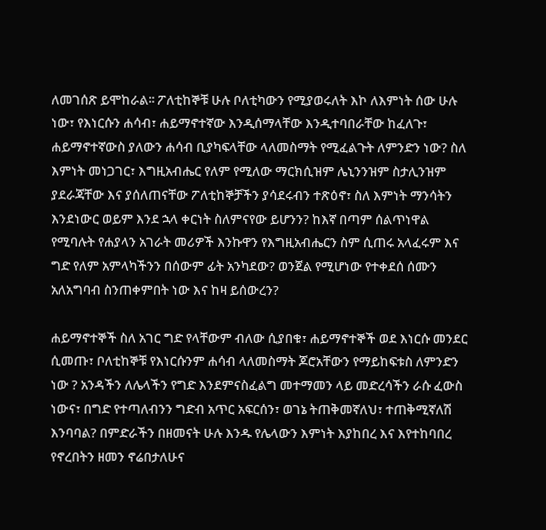ለመገሰጽ ይሞከራል፡፡ ፖለቲከኞቹ ሁሉ ቦለቲካውን የሚያወሩለት እኮ ለእምነት ሰው ሁሉ ነው፣ የእነርሱን ሐሳብ፣ ሐይማኖተኛው እንዲሰማላቸው እንዲተባበራቸው ከፈለጉ፣ ሐይማኖተኛውስ ያለውን ሐሳብ ቢያካፍላቸው ላለመስማት የሚፈልጉት ለምንድን ነው? ስለ እምነት መነጋገር፣ እግዚአብሔር የለም የሚለው ማርክሲዝም ሌኒንንዝም ስታሊንዝም ያደራጃቸው እና ያሰለጠናቸው ፖለቲከኞቻችን ያሳደሩብን ተጽዕኖ፣ ስለ እምነት ማንሳትን እንደነውር ወይም እንደ ኋላ ቀርነት ስለምናየው ይሆንን? ከእኛ በጣም ሰልጥነዋል የሚባሉት የሐያላን አገራት መሪዎች እንኩዋን የእግዚአብሔርን ስም ሲጠሩ አላፈሩም እና ግድ የለም አምላካችንን በሰውም ፊት አንካደው? ወንጀል የሚሆነው የተቀደሰ ሰሙን አለአግባብ ስንጠቀምበት ነው እና ከዛ ይሰውረን?

ሐይማኖተኞች ስለ አገር ግድ የላቸውም ብለው ሲያበቁ፣ ሐይማኖተኞች ወደ እነርሱ መንደር ሲመጡ፣ ቦለቲከኞቹ የእነርሱንም ሐሳብ ላለመስማት ጆሮአቸውን የማይከፍቱስ ለምንድን ነው ? አንዳችን ለሌላችን የግድ እንደምናስፈልግ መተማመን ላይ መድረሳችን ራሱ ፈውስ ነውና፣ በግድ የተጣለብንን ግድብ አጥር አፍርሰን፣ ወገኔ ትጠቅመኛለህ፣ ተጠቅሚኛለሽ እንባባል? በምድራችን በዘመናት ሁሉ እንዱ የሌላውን እምነት እያከበረ እና እየተከባበረ የኖረበትን ዘመን ኖሬበታለሁና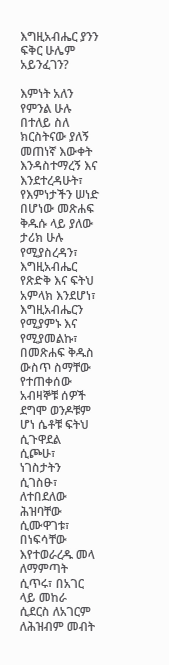እግዚአብሔር ያንን ፍቅር ሁሌም አይንፈገን?

እምነት አለን የምንል ሁሉ በተለይ ስለ ክርስትናው ያለኝ መጠነኛ እውቀት እንዳስተማረኝ እና እንደተረዳሁት፣ የእምነታችን ሠነድ በሆነው መጽሐፍ ቅዱሱ ላይ ያለው ታሪክ ሁሉ የሚያስረዳን፣ እግዚአብሔር የጽድቅ እና ፍትህ አምላክ እንደሆነ፣ እግዚአብሔርን የሚያምኑ እና የሚያመልኩ፣ በመጽሐፍ ቅዱስ ውስጥ ስማቸው የተጠቀሰው አብዛኞቹ ሰዎች ደግሞ ወንዶቹም ሆነ ሴቶቹ ፍትህ ሲጉዋደል ሲጮሁ፣ ነገስታትን ሲገስፁ፣ ለተበደለው ሕዝባቸው ሲሙዋገቱ፣ በነፍሳቸው እየተወራረዱ መላ ለማምጣት ሲጥሩ፣ በአገር ላይ መከራ ሲደርስ ለአገርም ለሕዝብም መብት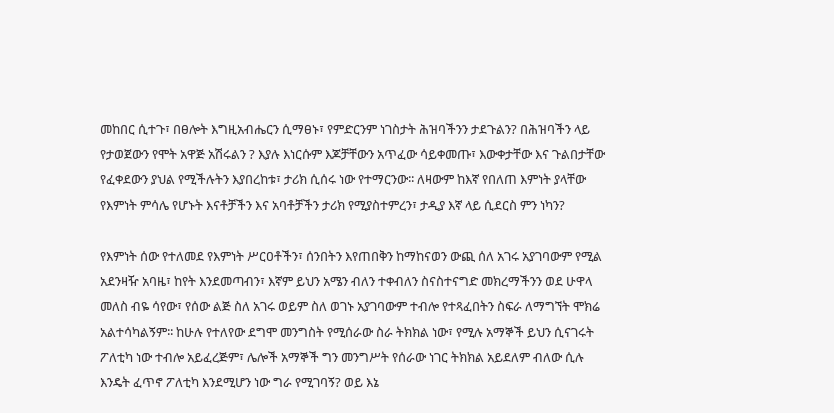መከበር ሲተጉ፣ በፀሎት እግዚአብሔርን ሲማፀኑ፣ የምድርንም ነገስታት ሕዝባችንን ታደጉልን? በሕዝባችን ላይ የታወጀውን የሞት አዋጅ አሽሩልን ? እያሉ እነርሱም እጆቻቸውን አጥፈው ሳይቀመጡ፣ እውቀታቸው እና ጉልበታቸው የፈቀደውን ያህል የሚችሉትን እያበረከቱ፣ ታሪክ ሲሰሩ ነው የተማርንው፡፡ ለዛውም ከእኛ የበለጠ እምነት ያላቸው የእምነት ምሳሌ የሆኑት እናቶቻችን እና አባቶቻችን ታሪክ የሚያስተምረን፣ ታዲያ እኛ ላይ ሲደርስ ምን ነካን?

የእምነት ሰው የተለመደ የእምነት ሥርዐቶችን፣ ሰንበትን እየጠበቅን ከማከናወን ውጪ ሰለ አገሩ አያገባውም የሚል አደንዛዥ አባዜ፣ ከየት እንደመጣብን፣ እኛም ይህን አሜን ብለን ተቀብለን ስናስተናግድ መክረማችንን ወደ ሁዋላ መለስ ብዬ ሳየው፣ የሰው ልጅ ስለ አገሩ ወይም ስለ ወገኑ አያገባውም ተብሎ የተጻፈበትን ስፍራ ለማግኘት ሞክሬ አልተሳካልኝም፡፡ ከሁሉ የተለየው ደግሞ መንግስት የሚሰራው ስራ ትክክል ነው፣ የሚሉ አማኞች ይህን ሲናገሩት ፖለቲካ ነው ተብሎ አይፈረጅም፣ ሌሎች አማኞች ግን መንግሥት የሰራው ነገር ትክክል አይደለም ብለው ሲሉ እንዴት ፈጥኖ ፖለቲካ እንደሚሆን ነው ግራ የሚገባኝ? ወይ እኔ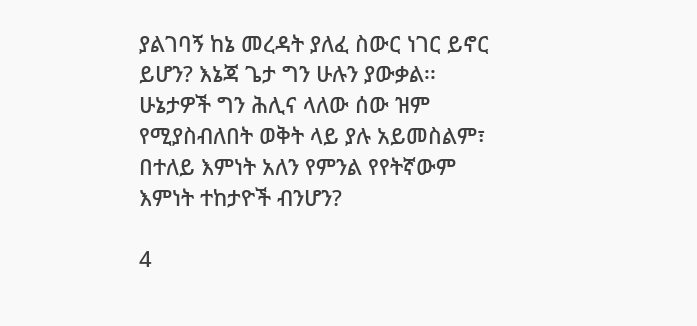ያልገባኝ ከኔ መረዳት ያለፈ ስውር ነገር ይኖር ይሆን? እኔጃ ጌታ ግን ሁሉን ያውቃል፡፡ ሁኔታዎች ግን ሕሊና ላለው ሰው ዝም የሚያስብለበት ወቅት ላይ ያሉ አይመስልም፣ በተለይ እምነት አለን የምንል የየትኛውም እምነት ተከታዮች ብንሆን?

4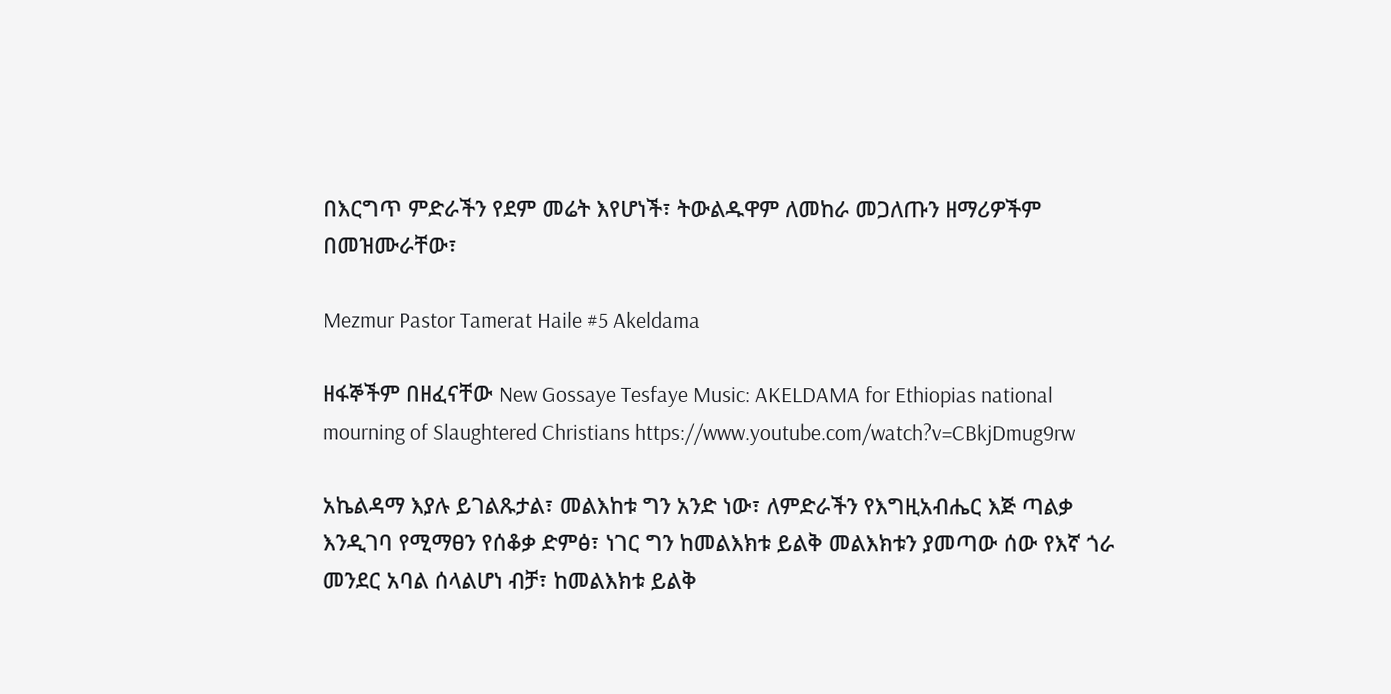በእርግጥ ምድራችን የደም መሬት እየሆነች፣ ትውልዱዋም ለመከራ መጋለጡን ዘማሪዎችም በመዝሙራቸው፣

Mezmur Pastor Tamerat Haile #5 Akeldama

ዘፋኞችም በዘፈናቸው New Gossaye Tesfaye Music: AKELDAMA for Ethiopias national mourning of Slaughtered Christians https://www.youtube.com/watch?v=CBkjDmug9rw

አኬልዳማ እያሉ ይገልጹታል፣ መልእከቱ ግን አንድ ነው፣ ለምድራችን የእግዚአብሔር እጅ ጣልቃ እንዲገባ የሚማፀን የሰቆቃ ድምፅ፣ ነገር ግን ከመልእክቱ ይልቅ መልእክቱን ያመጣው ሰው የእኛ ጎራ መንደር አባል ሰላልሆነ ብቻ፣ ከመልእክቱ ይልቅ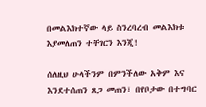በመልእክተኛው ላይ ስንረባረብ መልእክቱ እያመለጠን ተቸገርን እንጂ!

ሰለዚህ ሁላችንም በምንችለው አቅም እና እንደተሰጠን ጸጋ መጠን፣ በየቦታው በተግባር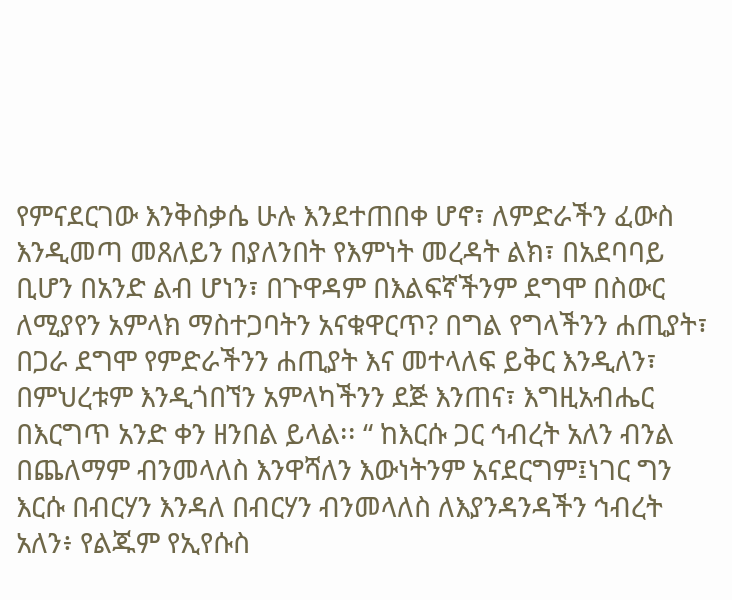የምናደርገው እንቅስቃሴ ሁሉ እንደተጠበቀ ሆኖ፣ ለምድራችን ፈውስ እንዲመጣ መጸለይን በያለንበት የእምነት መረዳት ልክ፣ በአደባባይ ቢሆን በአንድ ልብ ሆነን፣ በጉዋዳም በእልፍኛችንም ደግሞ በስውር ለሚያየን አምላክ ማስተጋባትን አናቁዋርጥ? በግል የግላችንን ሐጢያት፣ በጋራ ደግሞ የምድራችንን ሐጢያት እና መተላለፍ ይቅር እንዲለን፣ በምህረቱም እንዲጎበኘን አምላካችንን ደጅ እንጠና፣ እግዚአብሔር በእርግጥ አንድ ቀን ዘንበል ይላል፡፡ “ ከእርሱ ጋር ኅብረት አለን ብንል በጨለማም ብንመላለስ እንዋሻለን እውነትንም አናደርግም፤ነገር ግን እርሱ በብርሃን እንዳለ በብርሃን ብንመላለስ ለእያንዳንዳችን ኅብረት አለን፥ የልጁም የኢየሱስ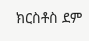ክርስቶስ ደም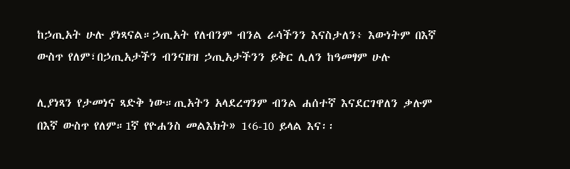ከኃጢአት ሁሉ ያነጻናል።ኃጢአት የለብንም ብንል ራሳችንን እናስታለን፥ እውነትም በእኛ ውስጥ የለም፣በኃጢአታችን ብንናዘዝ ኃጢአታችንን ይቅር ሊለን ከዓመፃም ሁሉ

ሊያነጻን የታመነና ጻድቅ ነው።ጢአትን አላደረግንም ብንል ሐሰተኛ እናደርገዋለን ቃሉም በእኛ ውስጥ የለም።1ኛ የዮሐንስ መልእክት» 1‹6-10 ይላል እና፡፡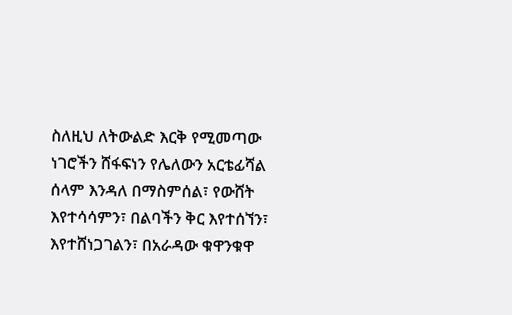ስለዚህ ለትውልድ እርቅ የሚመጣው ነገሮችን ሸፋፍነን የሌለውን አርቴፊሻል ሰላም እንዳለ በማስምሰል፣ የውሸት እየተሳሳምን፣ በልባችን ቅር እየተሰኘን፣ እየተሸነጋገልን፣ በአራዳው ቁዋንቁዋ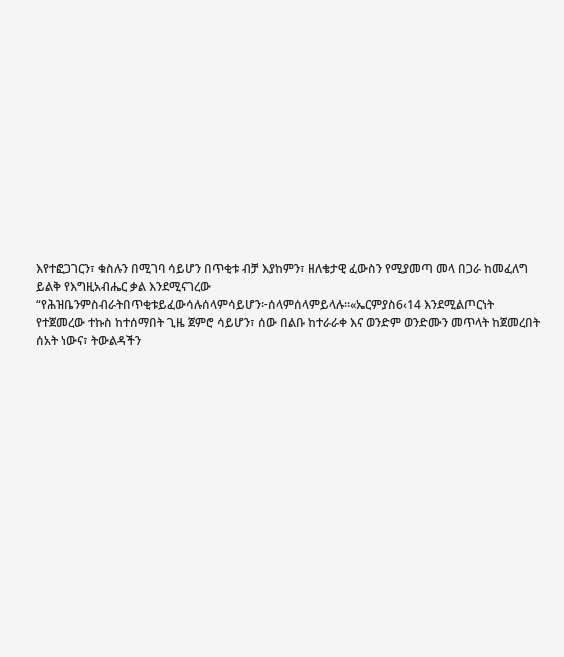እየተፎጋገርን፣ ቁስሉን በሚገባ ሳይሆን በጥቂቱ ብቻ እያከምን፣ ዘለቄታዊ ፈውስን የሚያመጣ መላ በጋራ ከመፈለግ ይልቅ የእግዚአብሔር ቃል እንደሚናገረው “የሕዝቤንምስብራትበጥቂቱይፈውሳሉሰላምሳይሆን፦ሰላምሰላምይላሉ።«ኤርምያስ6‹14 እንደሚልጦርነት የተጀመረው ተኩስ ከተሰማበት ጊዜ ጀምሮ ሳይሆን፣ ሰው በልቡ ከተራራቀ እና ወንድም ወንድሙን መጥላት ከጀመረበት ሰአት ነውና፣ ትውልዳችን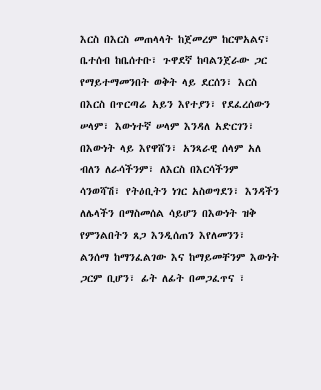እርስ በእርስ መጠላላት ከጀመረም ከርሞአልና፣ ቤተሰብ ከቤሰተቡ፣ ጉዋደኛ ከባልንጀራው ጋር የማይተማመንበት ወቅት ላይ ደርሰን፣ እርስ በእርስ በጥርጣሬ አይን እየተያን፣ የደፈረሰውን ሠላም፣ እውነተኛ ሠላም እንዳለ አድርገን፣ በእውነት ላይ እየዋሸን፣ አንጻራዊ ሰላም አለ ብለን ለራሳችንም፣ ለእርስ በእርሳችንም ሳንወሻሽ፣ የትዕቢትን ነገር አስወግደን፣ እንዳችን ለሌላችን በማስመሰል ሳይሆን በእውነት ዝቅ የምንልበትን ጸጋ እንዲሰጠን እየለመንን፣ ልንሰማ ከማንፈልገው እና ከማይመቸንም እውነት ጋርም ቢሆን፣ ፊት ለፊት በመጋፈጥና ፣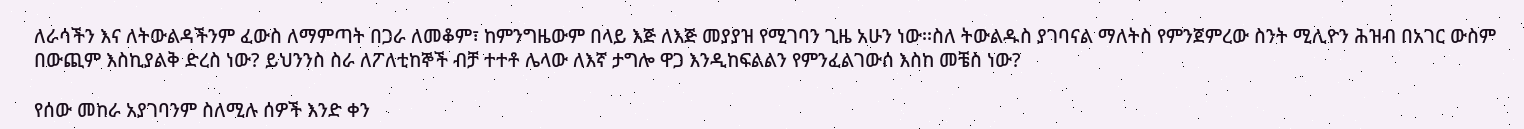ለራሳችን እና ለትውልዳችንም ፈውስ ለማምጣት በጋራ ለመቆም፣ ከምንግዜውም በላይ እጅ ለእጅ መያያዝ የሚገባን ጊዜ አሁን ነው፡፡ስለ ትውልዱስ ያገባናል ማለትስ የምንጀምረው ስንት ሚሊዮን ሕዝብ በአገር ውስም በውጪም እስኪያልቅ ድረስ ነው? ይህንንስ ስራ ለፖለቲከኞች ብቻ ተተቶ ሌላው ለእኛ ታግሎ ዋጋ እንዲከፍልልን የምንፈልገውሰ እስከ መቼስ ነው?

የሰው መከራ አያገባንም ስለሚሉ ሰዎች እንድ ቀን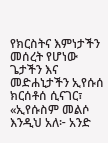የክርስትና እምነታችን መሰረት የሆነው ጌታችን እና መድሐኒታችን ኢየሱሰ ክርሰቶሰ ሲናገር፣ «ኢየሱስም መልሶ እንዲህ አለ፦ አንድ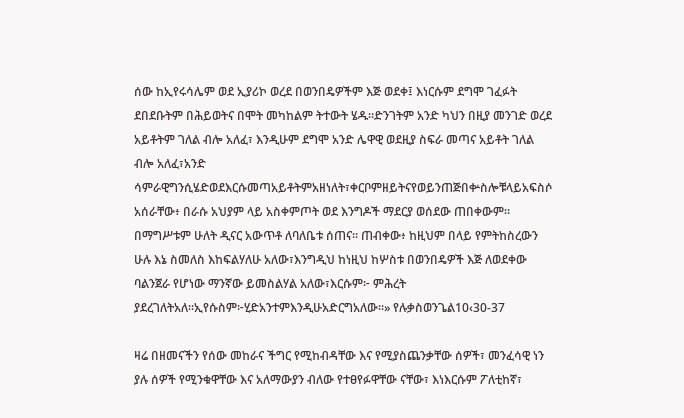ሰው ከኢየሩሳሌም ወደ ኢያሪኮ ወረደ በወንበዴዎችም እጅ ወደቀ፤ እነርሱም ደግሞ ገፈፉት ደበደቡትም በሕይወትና በሞት መካከልም ትተውት ሄዱ።ድንገትም አንድ ካህን በዚያ መንገድ ወረደ አይቶትም ገለል ብሎ አለፈ፣ እንዲሁም ደግሞ አንድ ሌዋዊ ወደዚያ ስፍራ መጣና አይቶት ገለል ብሎ አለፈ፣አንድ ሳምራዊግንሲሄድወደእርሱመጣአይቶትምአዘነለት፣ቀርቦምዘይትናየወይንጠጅበቍስሎቹላይአፍስሶ አሰራቸው፥ በራሱ አህያም ላይ አስቀምጦት ወደ እንግዶች ማደርያ ወሰደው ጠበቀውም። በማግሥቱም ሁለት ዲናር አውጥቶ ለባለቤቱ ሰጠና። ጠብቀው፥ ከዚህም በላይ የምትከስረውን ሁሉ እኔ ስመለስ እከፍልሃለሁ አለው፣እንግዲህ ከነዚህ ከሦስቱ በወንበዴዎች እጅ ለወደቀው ባልንጀራ የሆነው ማንኛው ይመስልሃል አለው፣እርሱም፦ ምሕረት ያደረገለትአለ።ኢየሱስም፦ሂድአንተምእንዲሁአድርግአለው።» የሉቃስወንጌል10‹30-37

ዛሬ በዘመናችን የሰው መከራና ችግር የሚከብዳቸው እና የሚያስጨንቃቸው ሰዎች፣ መንፈሳዊ ነን ያሉ ሰዎች የሚንቁዋቸው እና አለማውያን ብለው የተፀየፉዋቸው ናቸው፣ እነእርሱም ፖለቲከኛ፣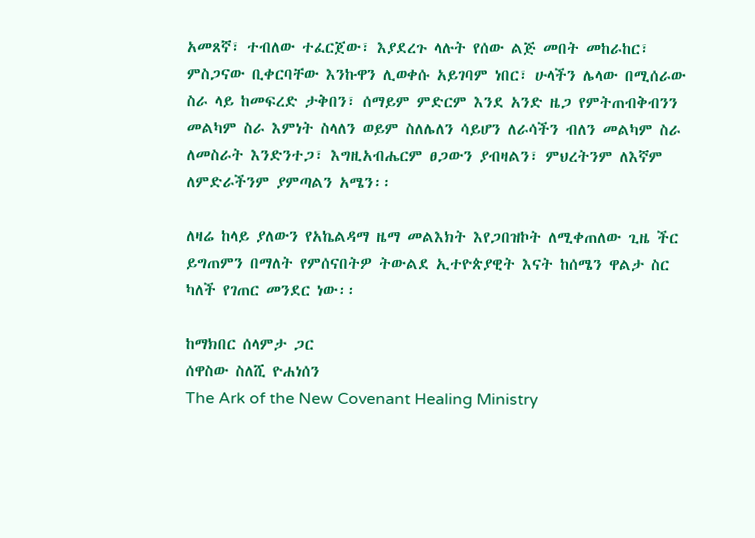አመጸኛ፣ ተብለው ተፈርጀው፣ እያደረጉ ላሉት የሰው ልጅ መበት መከራከር፣ ምስጋናው ቢቀርባቸው እንኩዋን ሊወቀሱ አይገባም ነበር፣ ሁላችን ሌላው በሚሰራው ስራ ላይ ከመፍረድ ታቅበን፣ ሰማይም ምድርም እንደ አንድ ዜጋ የምትጠብቅብንን መልካም ስራ እምነት ስላለን ወይም ስለሌለን ሳይሆን ለራሳችን ብለን መልካም ስራ ለመስራት እንድንተጋ፣ እግዚአብሔርም ፀጋውን ያብዛልን፣ ምህረትንም ለእኛም ለምድራችንም ያምጣልን አሜን፡፡

ለዛሬ ከላይ ያለውን የአኬልዳማ ዜማ መልእክት እየጋበዝኮት ለሚቀጠለው ጊዜ ችር ይግጠምን በማለት የምሰናበትዎ ትውልደ ኢተዮጵያዊት እናት ከሰሜን ዋልታ ስር ካለች የገጠር መንደር ነው፡፡

ከማክበር ሰላምታ ጋር
ሰዋስው ስለሺ ዮሐነሰን
The Ark of the New Covenant Healing Ministry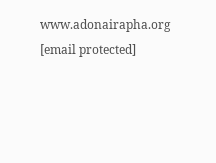www.adonairapha.org
[email protected]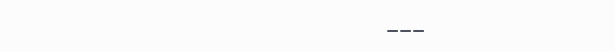___